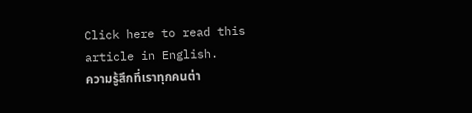Click here to read this article in English.
ความรู้สึกที่เราทุกคนต่า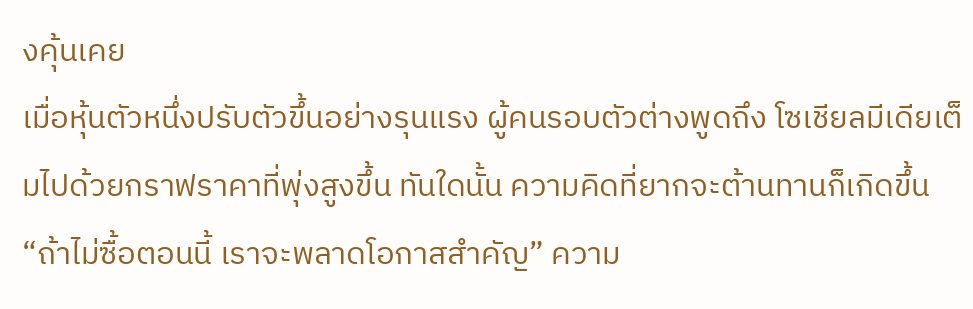งคุ้นเคย
เมื่อหุ้นตัวหนึ่งปรับตัวขึ้นอย่างรุนแรง ผู้คนรอบตัวต่างพูดถึง โซเชียลมีเดียเต็มไปด้วยกราฟราคาที่พุ่งสูงขึ้น ทันใดนั้น ความคิดที่ยากจะต้านทานก็เกิดขึ้น “ถ้าไม่ซื้อตอนนี้ เราจะพลาดโอกาสสำคัญ” ความ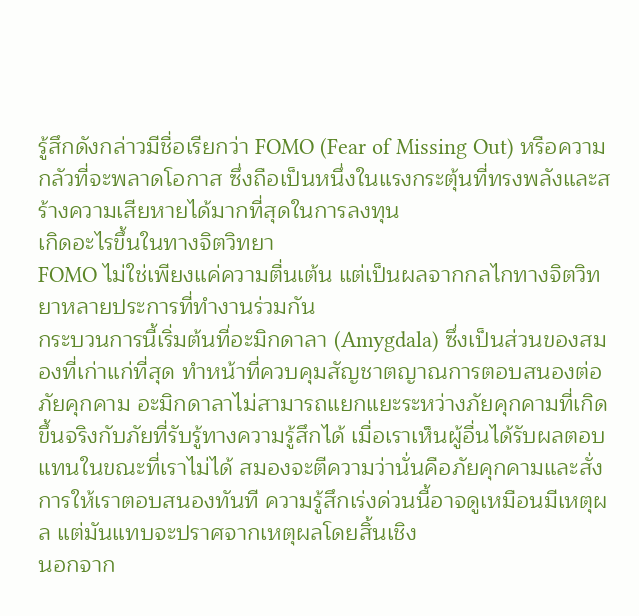รู้สึกดังกล่าวมีชื่อเรียกว่า FOMO (Fear of Missing Out) หรือความกลัวที่จะพลาดโอกาส ซึ่งถือเป็นหนึ่งในแรงกระตุ้นที่ทรงพลังและสร้างความเสียหายได้มากที่สุดในการลงทุน
เกิดอะไรขึ้นในทางจิตวิทยา
FOMO ไม่ใช่เพียงแค่ความตื่นเต้น แต่เป็นผลจากกลไกทางจิตวิทยาหลายประการที่ทำงานร่วมกัน
กระบวนการนี้เริ่มต้นที่อะมิกดาลา (Amygdala) ซึ่งเป็นส่วนของสมองที่เก่าแก่ที่สุด ทำหน้าที่ควบคุมสัญชาตญาณการตอบสนองต่อภัยคุกคาม อะมิกดาลาไม่สามารถแยกแยะระหว่างภัยคุกคามที่เกิดขึ้นจริงกับภัยที่รับรู้ทางความรู้สึกได้ เมื่อเราเห็นผู้อื่นได้รับผลตอบแทนในขณะที่เราไม่ได้ สมองจะตีความว่านั่นคือภัยคุกคามและสั่งการให้เราตอบสนองทันที ความรู้สึกเร่งด่วนนี้อาจดูเหมือนมีเหตุผล แต่มันแทบจะปราศจากเหตุผลโดยสิ้นเชิง
นอกจาก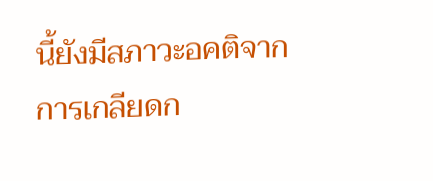นี้ยังมีสภาวะอคติจากการเกลียดก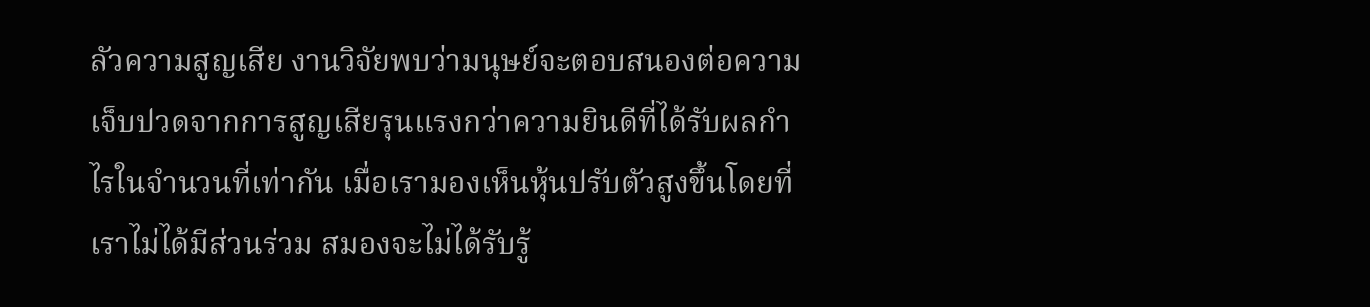ลัวความสูญเสีย งานวิจัยพบว่ามนุษย์จะตอบสนองต่อความเจ็บปวดจากการสูญเสียรุนแรงกว่าความยินดีที่ได้รับผลกำไรในจำนวนที่เท่ากัน เมื่อเรามองเห็นหุ้นปรับตัวสูงขึ้นโดยที่เราไม่ได้มีส่วนร่วม สมองจะไม่ได้รับรู้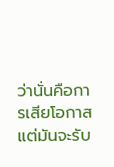ว่านั่นคือการเสียโอกาส แต่มันจะรับ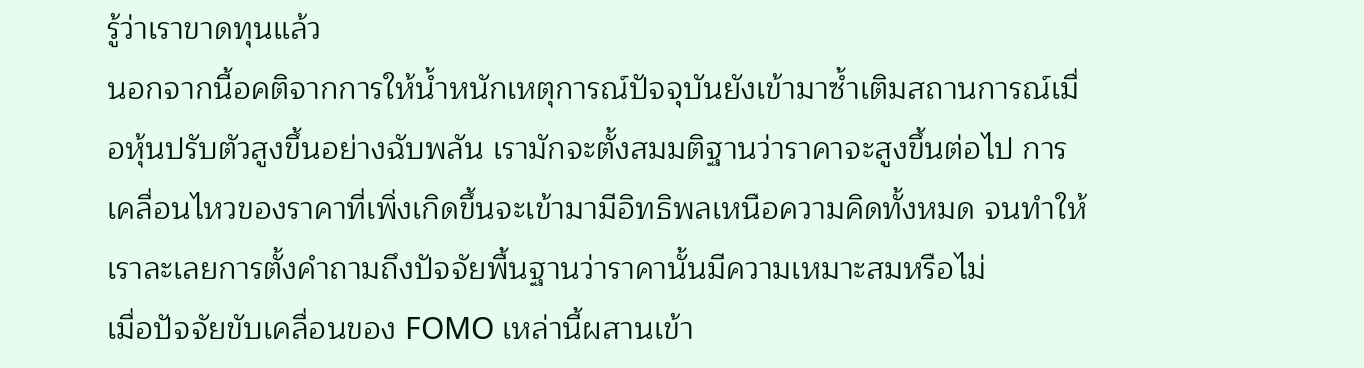รู้ว่าเราขาดทุนแล้ว
นอกจากนี้อคติจากการให้น้ำหนักเหตุการณ์ปัจจุบันยังเข้ามาซ้ำเติมสถานการณ์เมื่อหุ้นปรับตัวสูงขึ้นอย่างฉับพลัน เรามักจะตั้งสมมติฐานว่าราคาจะสูงขึ้นต่อไป การเคลื่อนไหวของราคาที่เพิ่งเกิดขึ้นจะเข้ามามีอิทธิพลเหนือความคิดทั้งหมด จนทำให้เราละเลยการตั้งคำถามถึงปัจจัยพื้นฐานว่าราคานั้นมีความเหมาะสมหรือไม่
เมื่อปัจจัยขับเคลื่อนของ FOMO เหล่านี้ผสานเข้า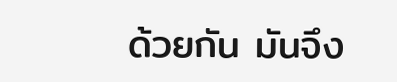ด้วยกัน มันจึง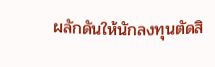ผลักดันให้นักลงทุนตัดสิ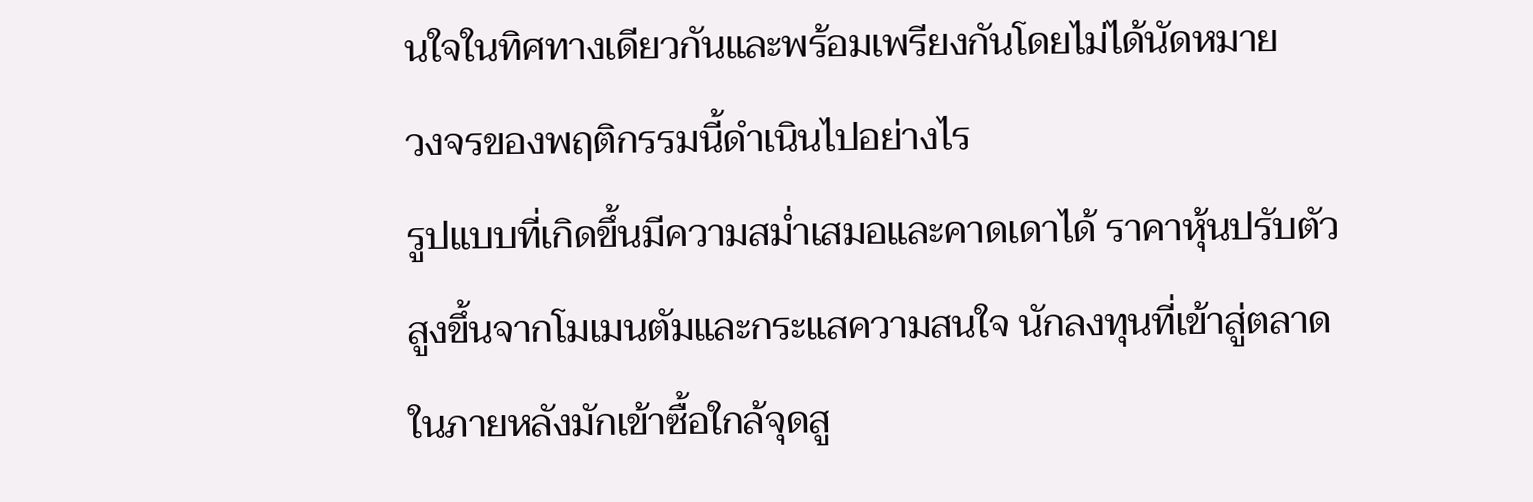นใจในทิศทางเดียวกันและพร้อมเพรียงกันโดยไม่ได้นัดหมาย
วงจรของพฤติกรรมนี้ดำเนินไปอย่างไร
รูปแบบที่เกิดขึ้นมีความสม่ำเสมอและคาดเดาได้ ราคาหุ้นปรับตัวสูงขึ้นจากโมเมนตัมและกระแสความสนใจ นักลงทุนที่เข้าสู่ตลาดในภายหลังมักเข้าซื้อใกล้จุดสู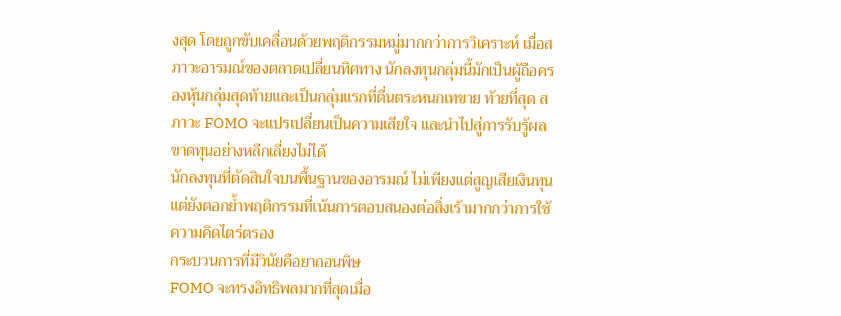งสุด โดยถูกขับเคลื่อนด้วยพฤติกรรมหมู่มากกว่าการวิเคราะห์ เมื่อสภาวะอารมณ์ของตลาดเปลี่ยนทิศทาง นักลงทุนกลุ่มนี้มักเป็นผู้ถือครองหุ้นกลุ่มสุดท้ายและเป็นกลุ่มแรกที่ตื่นตระหนกเทขาย ท้ายที่สุด สภาวะ FOMO จะแปรเปลี่ยนเป็นความเสียใจ และนำไปสู่การรับรู้ผลขาดทุนอย่างหลีกเลี่ยงไม่ได้
นักลงทุนที่ตัดสินใจบนพื้นฐานของอารมณ์ ไม่เพียงแต่สูญเสียเงินทุน แต่ยังตอกย้ำพฤติกรรมที่เน้นการตอบสนองต่อสิ่งเร้ามากกว่าการใช้ความคิดไตร่ตรอง
กระบวนการที่มีวินัยคือยาถอนพิษ
FOMO จะทรงอิทธิพลมากที่สุดเมื่อ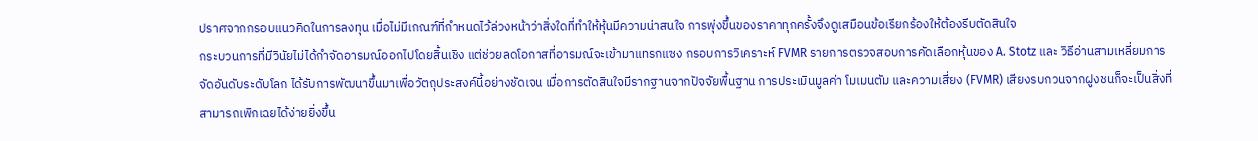ปราศจากกรอบแนวคิดในการลงทุน เมื่อไม่มีเกณฑ์ที่กำหนดไว้ล่วงหน้าว่าสิ่งใดที่ทำให้หุ้นมีความน่าสนใจ การพุ่งขึ้นของราคาทุกครั้งจึงดูเสมือนข้อเรียกร้องให้ต้องรีบตัดสินใจ
กระบวนการที่มีวินัยไม่ได้กำจัดอารมณ์ออกไปโดยสิ้นเชิง แต่ช่วยลดโอกาสที่อารมณ์จะเข้ามาแทรกแซง กรอบการวิเคราะห์ FVMR รายการตรวจสอบการคัดเลือกหุ้นของ A. Stotz และ วิธีอ่านสามเหลี่ยมการจัดอันดับระดับโลก ได้รับการพัฒนาขึ้นมาเพื่อวัตถุประสงค์นี้อย่างชัดเจน เมื่อการตัดสินใจมีรากฐานจากปัจจัยพื้นฐาน การประเมินมูลค่า โมเมนตัม และความเสี่ยง (FVMR) เสียงรบกวนจากฝูงชนก็จะเป็นสิ่งที่สามารถเพิกเฉยได้ง่ายยิ่งขึ้น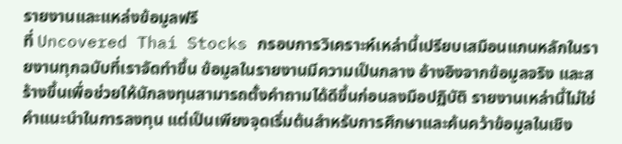รายงานและแหล่งข้อมูลฟรี
ที่ Uncovered Thai Stocks กรอบการวิเคราะห์เหล่านี้เปรียบเสมือนแกนหลักในรายงานทุกฉบับที่เราจัดทำขึ้น ข้อมูลในรายงานมีความเป็นกลาง อ้างอิงจากข้อมูลจริง และสร้างขึ้นเพื่อช่วยให้นักลงทุนสามารถตั้งคำถามได้ดีขึ้นก่อนลงมือปฏิบัติ รายงานเหล่านี้ไม่ใช่คำแนะนำในการลงทุน แต่เป็นเพียงจุดเริ่มต้นสำหรับการศึกษาและค้นคว้าข้อมูลในเชิง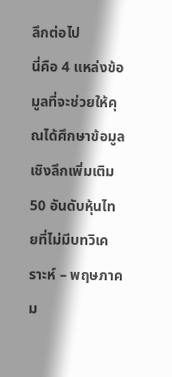ลึกต่อไป
นี่คือ 4 แหล่งข้อมูลที่จะช่วยให้คุณได้ศึกษาข้อมูลเชิงลึกเพิ่มเติม
50 อันดับหุ้นไทยที่ไม่มีบทวิเคราะห์ – พฤษภาคม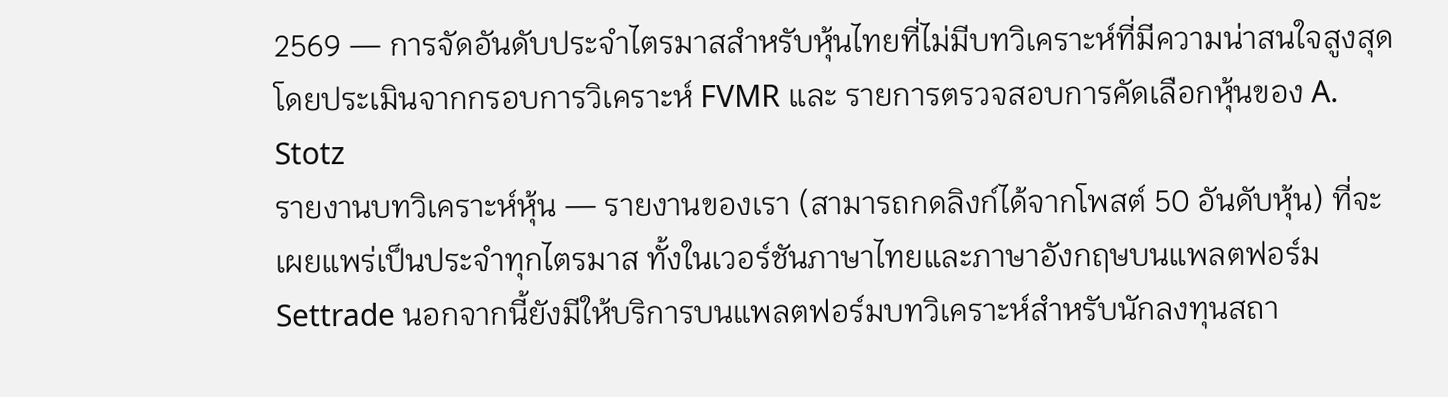2569 — การจัดอันดับประจำไตรมาสสำหรับหุ้นไทยที่ไม่มีบทวิเคราะห์ที่มีความน่าสนใจสูงสุด โดยประเมินจากกรอบการวิเคราะห์ FVMR และ รายการตรวจสอบการคัดเลือกหุ้นของ A. Stotz
รายงานบทวิเคราะห์หุ้น — รายงานของเรา (สามารถกดลิงก์ได้จากโพสต์ 50 อันดับหุ้น) ที่จะเผยแพร่เป็นประจำทุกไตรมาส ทั้งในเวอร์ชันภาษาไทยและภาษาอังกฤษบนแพลตฟอร์ม Settrade นอกจากนี้ยังมีให้บริการบนแพลตฟอร์มบทวิเคราะห์สำหรับนักลงทุนสถา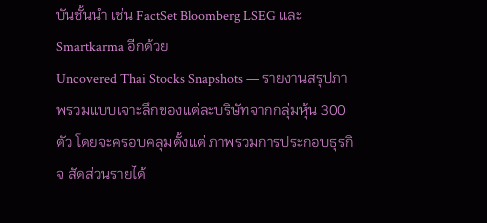บันชั้นนำ เช่น FactSet Bloomberg LSEG และ Smartkarma อีกด้วย
Uncovered Thai Stocks Snapshots — รายงานสรุปภาพรวมแบบเจาะลึกของแต่ละบริษัทจากกลุ่มหุ้น 300 ตัว โดยจะครอบคลุมตั้งแต่ ภาพรวมการประกอบธุรกิจ สัดส่วนรายได้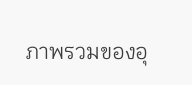ภาพรวมของอุ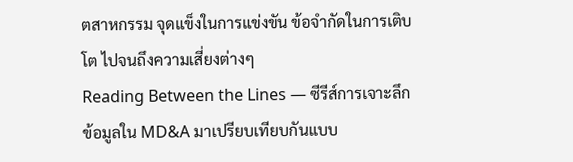ตสาหกรรม จุดแข็งในการแข่งขัน ข้อจำกัดในการเติบโต ไปจนถึงความเสี่ยงต่างๆ
Reading Between the Lines — ซีรีส์การเจาะลึกข้อมูลใน MD&A มาเปรียบเทียบกันแบบ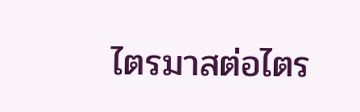ไตรมาสต่อไตร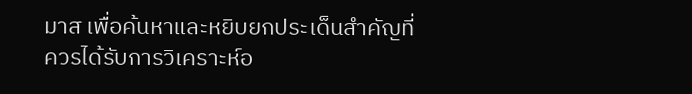มาส เพื่อค้นหาและหยิบยกประเด็นสำคัญที่ควรได้รับการวิเคราะห์อ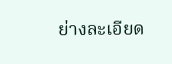ย่างละเอียด